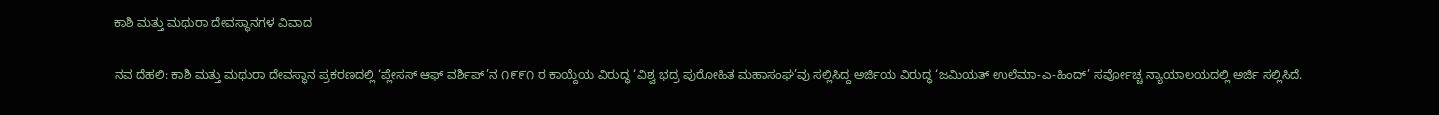ಕಾಶಿ ಮತ್ತು ಮಥುರಾ ದೇವಸ್ಥಾನಗಳ ವಿವಾದ

ನವ ದೆಹಲಿ: ಕಾಶಿ ಮತ್ತು ಮಥುರಾ ದೇವಸ್ಥಾನ ಪ್ರಕರಣದಲ್ಲಿ ‘ಪ್ಲೇಸಸ್ ಆಫ್ ವರ್ಶಿಪ್’ನ ೧೯೯೧ ರ ಕಾಯ್ದೆಯ ವಿರುದ್ಧ ‘ವಿಶ್ವ ಭದ್ರ ಪುರೋಹಿತ ಮಹಾಸಂಘ’ವು ಸಲ್ಲಿಸಿದ್ದ ಅರ್ಜಿಯ ವಿರುದ್ಧ ‘ಜಮಿಯತ್ ಉಲೆಮಾ-ಎ-ಹಿಂದ್’ ಸರ್ವೋಚ್ಚ ನ್ಯಾಯಾಲಯದಲ್ಲಿ ಅರ್ಜಿ ಸಲ್ಲಿಸಿದೆ.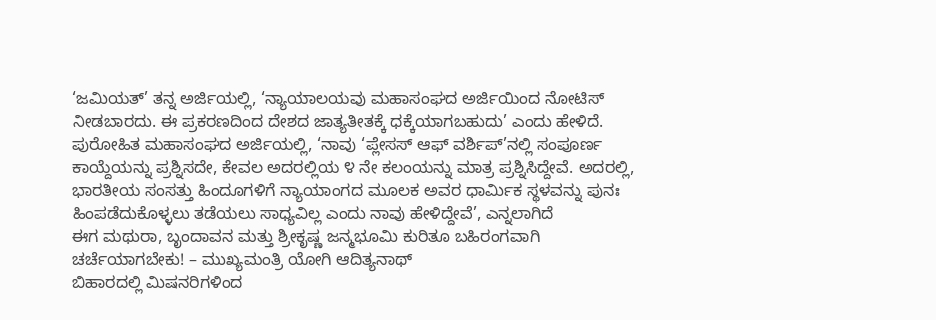‘ಜಮಿಯತ್’ ತನ್ನ ಅರ್ಜಿಯಲ್ಲಿ, ‘ನ್ಯಾಯಾಲಯವು ಮಹಾಸಂಘದ ಅರ್ಜಿಯಿಂದ ನೋಟಿಸ್ ನೀಡಬಾರದು. ಈ ಪ್ರಕರಣದಿಂದ ದೇಶದ ಜಾತ್ಯತೀತಕ್ಕೆ ಧಕ್ಕೆಯಾಗಬಹುದು’ ಎಂದು ಹೇಳಿದೆ.
ಪುರೋಹಿತ ಮಹಾಸಂಘದ ಅರ್ಜಿಯಲ್ಲಿ, ‘ನಾವು ‘ಪ್ಲೇಸಸ್ ಆಫ್ ವರ್ಶಿಪ್’ನಲ್ಲಿ ಸಂಪೂರ್ಣ ಕಾಯ್ದೆಯನ್ನು ಪ್ರಶ್ನಿಸದೇ, ಕೇವಲ ಅದರಲ್ಲಿಯ ೪ ನೇ ಕಲಂಯನ್ನು ಮಾತ್ರ ಪ್ರಶ್ನಿಸಿದ್ದೇವೆ. ಅದರಲ್ಲಿ, ಭಾರತೀಯ ಸಂಸತ್ತು ಹಿಂದೂಗಳಿಗೆ ನ್ಯಾಯಾಂಗದ ಮೂಲಕ ಅವರ ಧಾರ್ಮಿಕ ಸ್ಥಳವನ್ನು ಪುನಃ ಹಿಂಪಡೆದುಕೊಳ್ಳಲು ತಡೆಯಲು ಸಾಧ್ಯವಿಲ್ಲ ಎಂದು ನಾವು ಹೇಳಿದ್ದೇವೆ’, ಎನ್ನಲಾಗಿದೆ
ಈಗ ಮಥುರಾ, ಬೃಂದಾವನ ಮತ್ತು ಶ್ರೀಕೃಷ್ಣ ಜನ್ಮಭೂಮಿ ಕುರಿತೂ ಬಹಿರಂಗವಾಗಿ ಚರ್ಚೆಯಾಗಬೇಕು! – ಮುಖ್ಯಮಂತ್ರಿ ಯೋಗಿ ಆದಿತ್ಯನಾಥ್
ಬಿಹಾರದಲ್ಲಿ ಮಿಷನರಿಗಳಿಂದ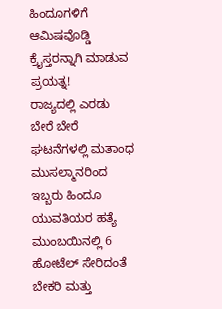ಹಿಂದೂಗಳಿಗೆ ಆಮಿಷವೊಡ್ಡಿ ಕ್ರೈಸ್ತರನ್ನಾಗಿ ಮಾಡುವ ಪ್ರಯತ್ನ!
ರಾಜ್ಯದಲ್ಲಿ ಎರಡು ಬೇರೆ ಬೇರೆ ಘಟನೆಗಳಲ್ಲಿ ಮತಾಂಧ ಮುಸಲ್ಮಾನರಿಂದ ಇಬ್ಬರು ಹಿಂದೂ ಯುವತಿಯರ ಹತ್ಯೆ
ಮುಂಬಯಿನಲ್ಲಿ 6 ಹೋಟೆಲ್ ಸೇರಿದಂತೆ ಬೇಕರಿ ಮತ್ತು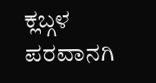ಕ್ಲಬ್ಗಳ ಪರವಾನಗಿ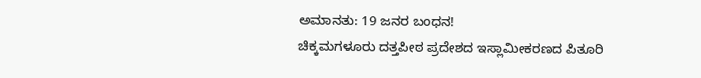ಅಮಾನತು: 19 ಜನರ ಬಂಧನ!
ಚಿಕ್ಕಮಗಳೂರು ದತ್ತಪೀಠ ಪ್ರದೇಶದ ಇಸ್ಲಾಮೀಕರಣದ ಪಿತೂರಿ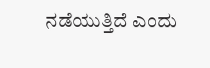ನಡೆಯುತ್ತಿದೆ ಎಂದು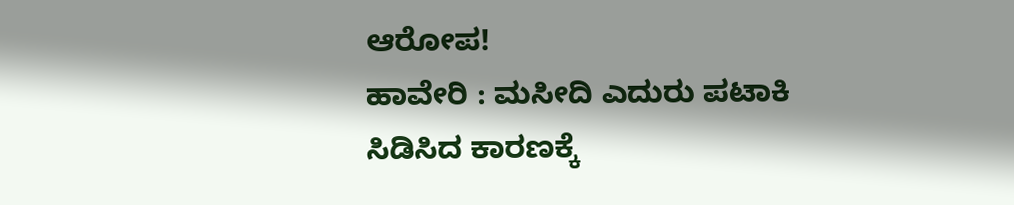ಆರೋಪ!
ಹಾವೇರಿ : ಮಸೀದಿ ಎದುರು ಪಟಾಕಿ ಸಿಡಿಸಿದ ಕಾರಣಕ್ಕೆ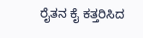ರೈತನ ಕೈ ಕತ್ತರಿಸಿದ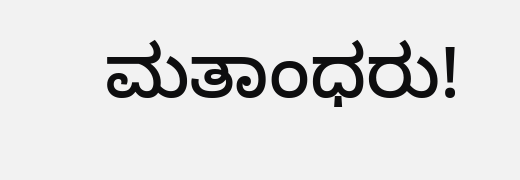ಮತಾಂಧರು!